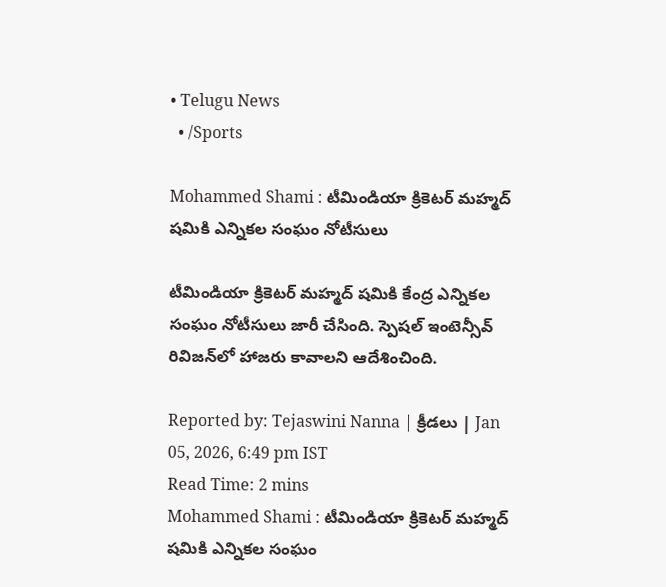• Telugu News
  • /Sports

Mohammed Shami : టీమిండియా క్రికెటర్‌ మహ్మద్‌ షమికి ఎన్నికల సంఘం నోటీసులు

టీమిండియా క్రికెటర్ మహ్మద్ షమికి కేంద్ర ఎన్నికల సంఘం నోటీసులు జారీ చేసింది. స్పెషల్ ఇంటెన్సీవ్ రివిజన్‌లో హాజరు కావాలని ఆదేశించింది.

Reported by: Tejaswini Nanna | క్రీడలు | Jan 05, 2026, 6:49 pm IST
Read Time: 2 mins
Mohammed Shami : టీమిండియా క్రికెటర్‌ మహ్మద్‌ షమికి ఎన్నికల సంఘం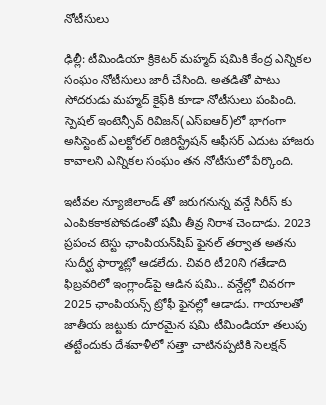నోటీసులు

ఢిల్లీ: టీమిండియా క్రికెటర్‌ మహ్మద్‌ షమికి కేంద్ర ఎన్నికల సంఘం నోటీసులు జారీ చేసింది. అతడితో పాటు సోదరుడు మహ్మద్‌ కైఫ్‌కి కూడా నోటీసులు పంపింది. స్పెషల్‌ ఇంటెన్సీవ్‌ రివిజన్‌(ఎస్‌ఐఆర్‌)లో భాగంగా అసిస్టెంట్‌ ఎలక్టోరల్‌ రిజిరిస్ట్రేషన్‌ ఆఫీసర్‌ ఎదుట హాజరు కావాలని ఎన్నికల సంఘం తన నోటీసులో పేర్కొంది.

ఇటీవల న్యూజిలాండ్ తో జరుగనున్న వన్డే సిరీస్ కు ఎంపికకాకపోవడంతో షమీ తీవ్ర నిరాశ చెందాడు. 2023 ప్రపంచ టెస్టు ఛాంపియన్‌షిప్‌ ఫైనల్‌ తర్వాత అతను సుదీర్ఘ ఫార్మాట్లో ఆడలేదు. చివరి టీ20ని గతేడాది ఫిబ్రవరిలో ఇంగ్లాండ్‌పై ఆడిన షమి.. వన్డేల్లో చివరగా 2025 ఛాంపియన్స్‌ ట్రోఫీ ఫైనల్లో ఆడాడు. గాయాలతో జాతీయ జట్టుకు దూరమైన షమి టీమిండియా తలుపు తట్టేందుకు దేశవాళీలో సత్తా చాటినప్పటికి సెలక్షన్‌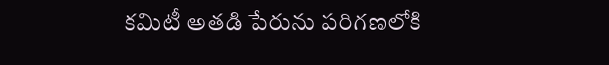కమిటీ అతడి పేరును పరిగణలోకి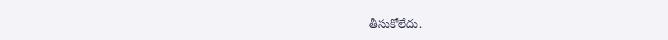తీసుకోలేదు.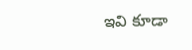ఇవి కూడా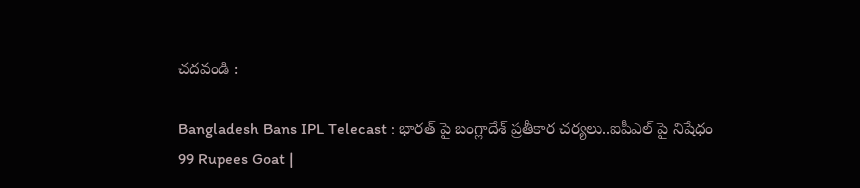చదవండి :

Bangladesh Bans IPL Telecast : భారత్ పై బంగ్లాదేశ్ ప్రతీకార చర్యలు..ఐపీఎల్ పై నిషేధం
99 Rupees Goat |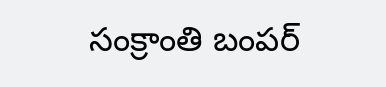సంక్రాంతి బంపర్‌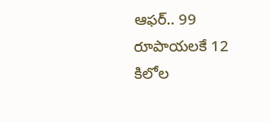ఆఫర్‌.. 99 రూపాయలకే 12 కిలోల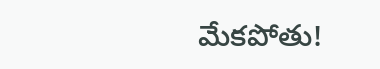మేకపోతు!